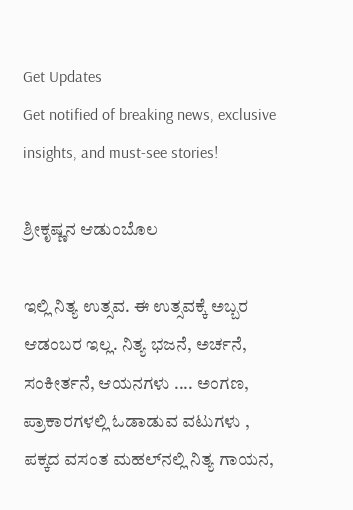Get Updates
Get notified of breaking news, exclusive insights, and must-see stories!

ಶ್ರೀಕೃಷ್ಣನ ಆಡುಂಬೊಲ

ಇಲ್ಲಿ ನಿತ್ಯ ಉತ್ಸವ. ಈ ಉತ್ಸವಕ್ಕೆ ಅಬ್ಬರ ಆಡಂಬರ ಇಲ್ಲ. ನಿತ್ಯ ಭಜನೆ, ಅರ್ಚನೆ, ಸಂಕೀರ್ತನೆ, ಆಯನಗಳು .... ಅಂಗಣ, ಪ್ರಾಕಾರಗಳಲ್ಲಿ ಓಡಾಡುವ ವಟುಗಳು , ಪಕ್ಕದ ವಸಂತ ಮಹಲ್‌ನಲ್ಲಿ ನಿತ್ಯ ಗಾಯನ,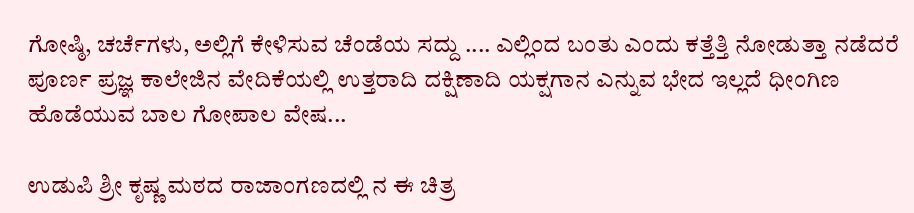ಗೋಷ್ಠಿ, ಚರ್ಚೆಗಳು, ಅಲ್ಲಿಗೆ ಕೇಳಿಸುವ ಚೆಂಡೆಯ ಸದ್ದು .... ಎಲ್ಲಿಂದ ಬಂತು ಎಂದು ಕತ್ತೆತ್ತಿ ನೋಡುತ್ತಾ ನಡೆದರೆ ಪೂರ್ಣ ಪ್ರಜ್ಞ ಕಾಲೇಜಿನ ವೇದಿಕೆಯಲ್ಲಿ ಉತ್ತರಾದಿ ದಕ್ಷಿಣಾದಿ ಯಕ್ಷಗಾನ ಎನ್ನುವ ಭೇದ ಇಲ್ಲದೆ ಧೀಂಗಿಣ ಹೊಡೆಯುವ ಬಾಲ ಗೋಪಾಲ ವೇಷ...

ಉಡುಪಿ ಶ್ರೀ ಕೃಷ್ಣ ಮಠದ ರಾಜಾಂಗಣದಲ್ಲಿ ನ ಈ ಚಿತ್ರ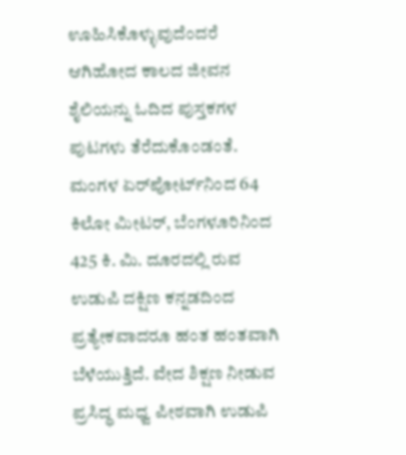ಊಹಿಸಿಕೊಳ್ಳುವುದೆಂದರೆ ಆಗಿಹೋದ ಕಾಲದ ಜೀವನ ಶೈಲಿಯನ್ನು ಓದಿದ ಪುಸ್ತಕಗಳ ಪುಟಗಳು ತೆರೆದುಕೊಂಡಂತೆ. ಮಂಗಳ ಏರ್‌ಪೋರ್ಟ್‌ನಿಂದ 64 ಕಿಲೋ ಮೀಟರ್‌, ಬೆಂಗಳೂರಿನಿಂದ 425 ಕಿ. ಮಿ. ದೂರದಲ್ಲಿ ರುವ ಉಡುಪಿ ದಕ್ಷಿಣ ಕನ್ನಡದಿಂದ ಪ್ರತ್ಯೇಕವಾದರೂ ಹಂತ ಹಂತವಾಗಿ ಬೆಳೆಯುತ್ತಿದೆ. ವೇದ ಶಿಕ್ಷಣ ನೀಡುವ ಪ್ರಸಿದ್ಧ ಮಧ್ವ ಪೀಠವಾಗಿ ಉಡುಪಿ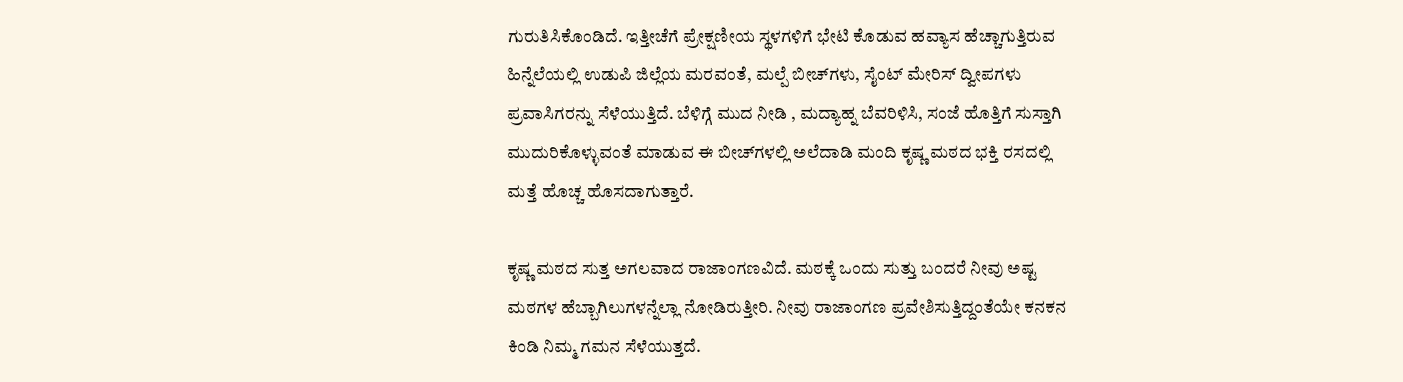ಗುರುತಿಸಿಕೊಂಡಿದೆ. ಇತ್ತೀಚೆಗೆ ಪ್ರೇಕ್ಷಣೀಯ ಸ್ಥಳಗಳಿಗೆ ಭೇಟಿ ಕೊಡುವ ಹವ್ಯಾಸ ಹೆಚ್ಚಾಗುತ್ತಿರುವ ಹಿನ್ನೆಲೆಯಲ್ಲಿ ಉಡುಪಿ ಜಿಲ್ಲೆಯ ಮರವಂತೆ, ಮಲ್ಪೆ ಬೀಚ್‌ಗಳು, ಸೈಂಟ್‌ ಮೇರಿಸ್‌ ದ್ವೀಪಗಳು ಪ್ರವಾಸಿಗರನ್ನು ಸೆಳೆಯುತ್ತಿದೆ. ಬೆಳಿಗ್ಗೆ ಮುದ ನೀಡಿ , ಮದ್ಯಾಹ್ನ ಬೆವರಿಳಿಸಿ, ಸಂಜೆ ಹೊತ್ತಿಗೆ ಸುಸ್ತಾಗಿ ಮುದುರಿಕೊಳ್ಳುವಂತೆ ಮಾಡುವ ಈ ಬೀಚ್‌ಗಳಲ್ಲಿ ಅಲೆದಾಡಿ ಮಂದಿ ಕೃಷ್ಣ ಮಠದ ಭಕ್ತಿ ರಸದಲ್ಲಿ ಮತ್ತೆ ಹೊಚ್ಚ ಹೊಸದಾಗುತ್ತಾರೆ.

ಕೃಷ್ಣ ಮಠದ ಸುತ್ತ ಅಗಲವಾದ ರಾಜಾಂಗಣವಿದೆ. ಮಠಕ್ಕೆ ಒಂದು ಸುತ್ತು ಬಂದರೆ ನೀವು ಅಷ್ಟ ಮಠಗಳ ಹೆಬ್ಬಾಗಿಲುಗಳನ್ನೆಲ್ಲಾ ನೋಡಿರುತ್ತೀರಿ. ನೀವು ರಾಜಾಂಗಣ ಪ್ರವೇಶಿಸುತ್ತಿದ್ದಂತೆಯೇ ಕನಕನ ಕಿಂಡಿ ನಿಮ್ಮ ಗಮನ ಸೆಳೆಯುತ್ತದೆ.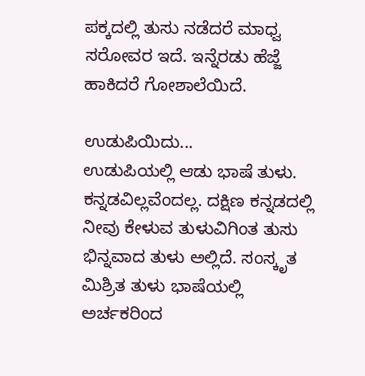ಪಕ್ಕದಲ್ಲಿ ತುಸು ನಡೆದರೆ ಮಾಧ್ವ ಸರೋವರ ಇದೆ. ಇನ್ನೆರಡು ಹೆಜ್ಜೆ ಹಾಕಿದರೆ ಗೋಶಾಲೆಯಿದೆ.

ಉಡುಪಿಯಿದು...
ಉಡುಪಿಯಲ್ಲಿ ಆಡು ಭಾಷೆ ತುಳು. ಕನ್ನಡವಿಲ್ಲವೆಂದಲ್ಲ. ದಕ್ಷಿಣ ಕನ್ನಡದಲ್ಲಿ ನೀವು ಕೇಳುವ ತುಳುವಿಗಿಂತ ತುಸು ಭಿನ್ನವಾದ ತುಳು ಅಲ್ಲಿದೆ. ಸಂಸ್ಕೃತ ಮಿಶ್ರಿತ ತುಳು ಭಾಷೆಯಲ್ಲಿ ಅರ್ಚಕರಿಂದ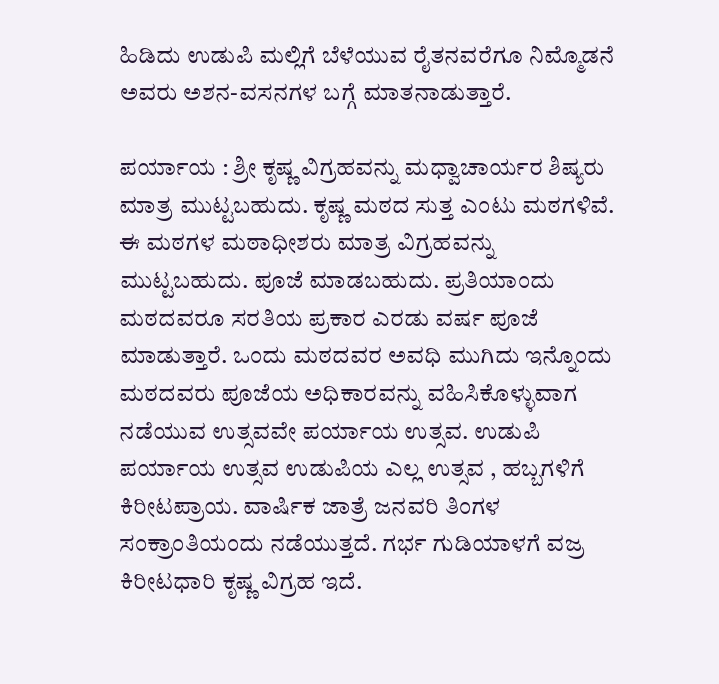ಹಿಡಿದು ಉಡುಪಿ ಮಲ್ಲಿಗೆ ಬೆಳೆಯುವ ರೈತನವರೆಗೂ ನಿಮ್ಮೊಡನೆ ಅವರು ಅಶನ-ವಸನಗಳ ಬಗ್ಗೆ ಮಾತನಾಡುತ್ತಾರೆ.

ಪರ್ಯಾಯ : ಶ್ರೀ ಕೃಷ್ಣ ವಿಗ್ರಹವನ್ನು ಮಧ್ವಾಚಾರ್ಯರ ಶಿಷ್ಯರು ಮಾತ್ರ ಮುಟ್ಟಬಹುದು. ಕೃಷ್ಣ ಮಠದ ಸುತ್ತ ಎಂಟು ಮಠಗಳಿವೆ. ಈ ಮಠಗಳ ಮಠಾಧೀಶರು ಮಾತ್ರ ವಿಗ್ರಹವನ್ನು ಮುಟ್ಟಬಹುದು. ಪೂಜೆ ಮಾಡಬಹುದು. ಪ್ರತಿಯಾಂದು ಮಠದವರೂ ಸರತಿಯ ಪ್ರಕಾರ ಎರಡು ವರ್ಷ ಪೂಜೆ ಮಾಡುತ್ತಾರೆ. ಒಂದು ಮಠದವರ ಅವಧಿ ಮುಗಿದು ಇನ್ನೊಂದು ಮಠದವರು ಪೂಜೆಯ ಅಧಿಕಾರವನ್ನು ವಹಿಸಿಕೊಳ್ಳುವಾಗ ನಡೆಯುವ ಉತ್ಸವವೇ ಪರ್ಯಾಯ ಉತ್ಸವ. ಉಡುಪಿ ಪರ್ಯಾಯ ಉತ್ಸವ ಉಡುಪಿಯ ಎಲ್ಲ ಉತ್ಸವ , ಹಬ್ಬಗಳಿಗೆ ಕಿರೀಟಪ್ರಾಯ. ವಾರ್ಷಿಕ ಜಾತ್ರೆ ಜನವರಿ ತಿಂಗಳ ಸಂಕ್ರಾಂತಿಯಂದು ನಡೆಯುತ್ತದೆ. ಗರ್ಭ ಗುಡಿಯಾಳಗೆ ವಜ್ರ ಕಿರೀಟಧಾರಿ ಕೃಷ್ಣ ವಿಗ್ರಹ ಇದೆ.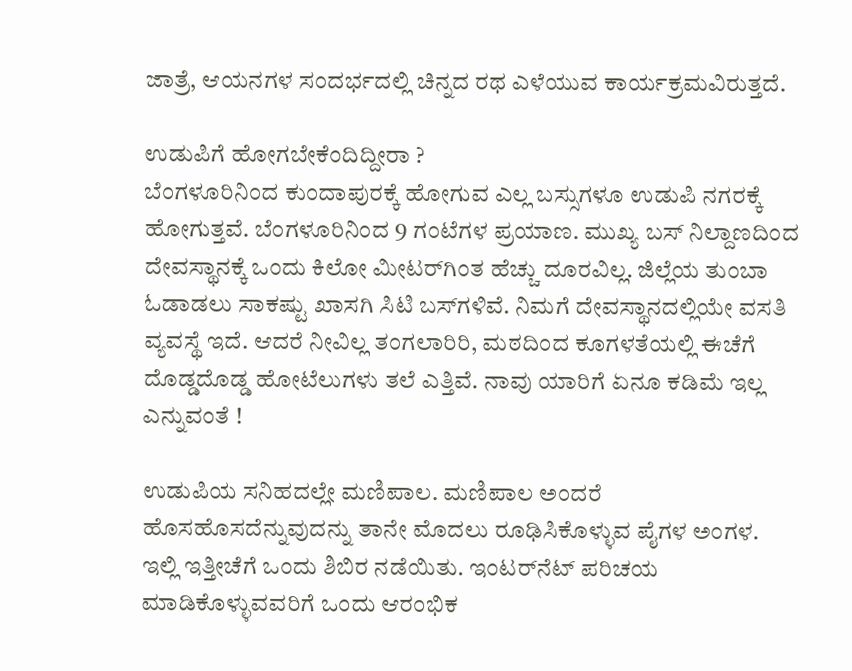ಜಾತ್ರೆ, ಆಯನಗಳ ಸಂದರ್ಭದಲ್ಲಿ ಚಿನ್ನದ ರಥ ಎಳೆಯುವ ಕಾರ್ಯಕ್ರಮವಿರುತ್ತದೆ.

ಉಡುಪಿಗೆ ಹೋಗಬೇಕೆಂದಿದ್ದೀರಾ ?
ಬೆಂಗಳೂರಿನಿಂದ ಕುಂದಾಪುರಕ್ಕೆ ಹೋಗುವ ಎಲ್ಲ ಬಸ್ಸುಗಳೂ ಉಡುಪಿ ನಗರಕ್ಕೆ ಹೋಗುತ್ತವೆ. ಬೆಂಗಳೂರಿನಿಂದ 9 ಗಂಟೆಗಳ ಪ್ರಯಾಣ. ಮುಖ್ಯ ಬಸ್‌ ನಿಲ್ದಾಣದಿಂದ ದೇವಸ್ಥಾನಕ್ಕೆ ಒಂದು ಕಿಲೋ ಮೀಟರ್‌ಗಿಂತ ಹೆಚ್ಚು ದೂರವಿಲ್ಲ. ಜಿಲ್ಲೆಯ ತುಂಬಾ ಓಡಾಡಲು ಸಾಕಷ್ಟು ಖಾಸಗಿ ಸಿಟಿ ಬಸ್‌ಗಳಿವೆ. ನಿಮಗೆ ದೇವಸ್ಥಾನದಲ್ಲಿಯೇ ವಸತಿ ವ್ಯವಸ್ಥೆ ಇದೆ. ಆದರೆ ನೀವಿಲ್ಲ ತಂಗಲಾರಿರಿ, ಮಠದಿಂದ ಕೂಗಳತೆಯಲ್ಲಿ ಈಚೆಗೆ ದೊಡ್ಡದೊಡ್ಡ ಹೋಟೆಲುಗಳು ತಲೆ ಎತ್ತಿವೆ. ನಾವು ಯಾರಿಗೆ ಏನೂ ಕಡಿಮೆ ಇಲ್ಲ ಎನ್ನುವಂತೆ !

ಉಡುಪಿಯ ಸನಿಹದಲ್ಲೇ ಮಣಿಪಾಲ. ಮಣಿಪಾಲ ಅಂದರೆ ಹೊಸಹೊಸದೆನ್ನುವುದನ್ನು ತಾನೇ ಮೊದಲು ರೂಢಿಸಿಕೊಳ್ಳುವ ಪೈಗಳ ಅಂಗಳ. ಇಲ್ಲಿ ಇತ್ತೀಚೆಗೆ ಒಂದು ಶಿಬಿರ ನಡೆಯಿತು. ಇಂಟರ್‌ನೆಟ್‌ ಪರಿಚಯ ಮಾಡಿಕೊಳ್ಳುವವರಿಗೆ ಒಂದು ಆರಂಭಿಕ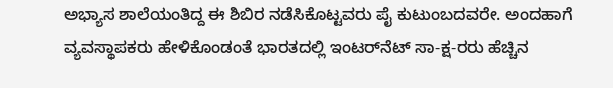ಅಭ್ಯಾಸ ಶಾಲೆಯಂತಿದ್ದ ಈ ಶಿಬಿರ ನಡೆಸಿಕೊಟ್ಟವರು ಪೈ ಕುಟುಂಬದವರೇ. ಅಂದಹಾಗೆ ವ್ಯವಸ್ಥಾಪಕರು ಹೇಳಿಕೊಂಡಂತೆ ಭಾರತದಲ್ಲಿ ಇಂಟರ್‌ನೆಟ್‌ ಸಾ-ಕ್ಷ-ರರು ಹೆಚ್ಚಿನ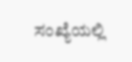ಸಂಖ್ಯೆಯಲ್ಲಿ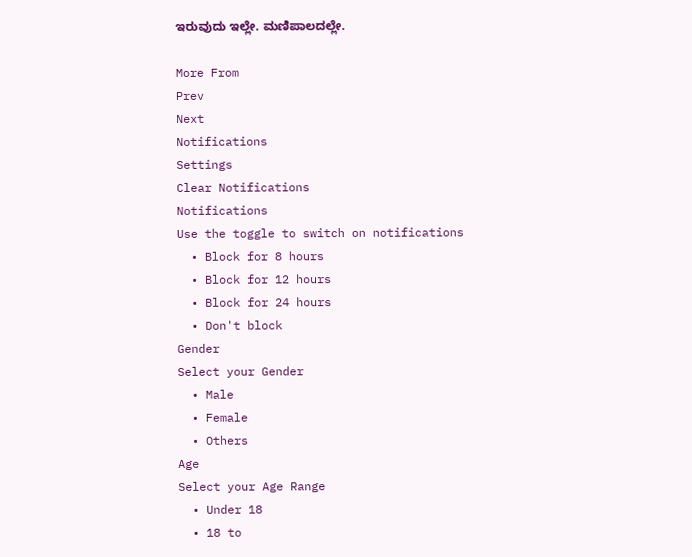ಇರುವುದು ಇಲ್ಲೇ. ಮಣಿಪಾಲದಲ್ಲೇ.

More From
Prev
Next
Notifications
Settings
Clear Notifications
Notifications
Use the toggle to switch on notifications
  • Block for 8 hours
  • Block for 12 hours
  • Block for 24 hours
  • Don't block
Gender
Select your Gender
  • Male
  • Female
  • Others
Age
Select your Age Range
  • Under 18
  • 18 to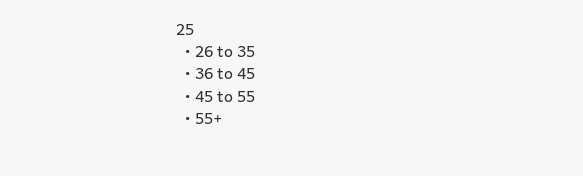25
  • 26 to 35
  • 36 to 45
  • 45 to 55
  • 55+